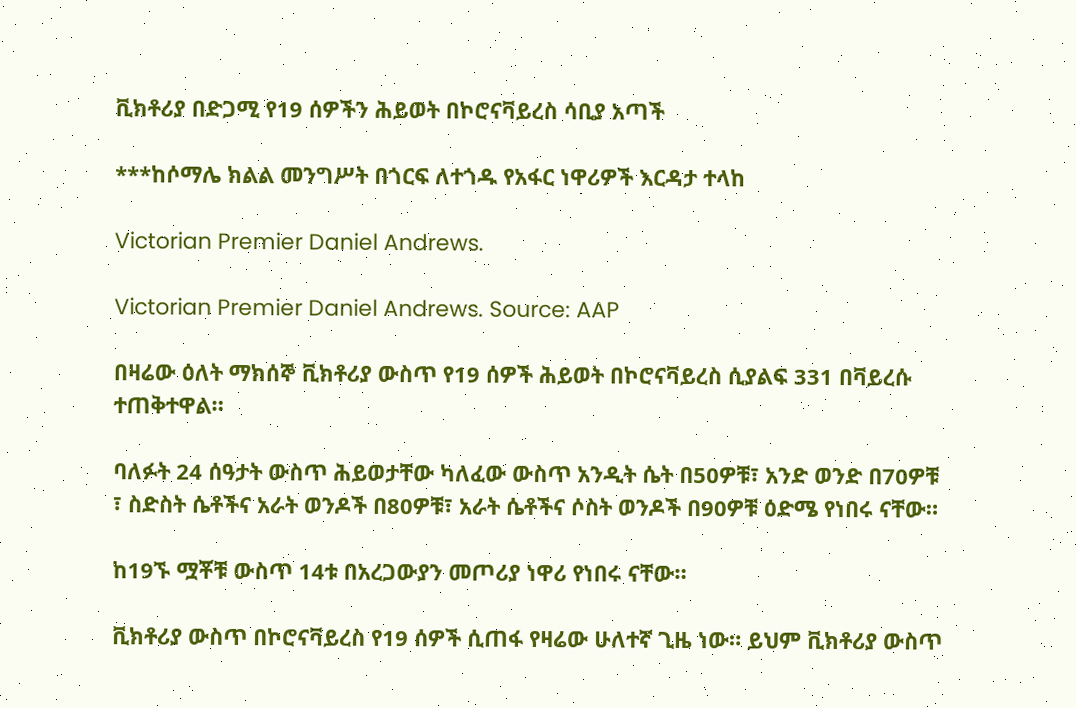ቪክቶሪያ በድጋሚ የ19 ሰዎችን ሕይወት በኮሮናቫይረስ ሳቢያ አጣች

***ከሶማሌ ክልል መንግሥት በጎርፍ ለተጎዱ የአፋር ነዋሪዎች እርዳታ ተላከ

Victorian Premier Daniel Andrews.

Victorian Premier Daniel Andrews. Source: AAP

በዛሬው ዕለት ማክሰኞ ቪክቶሪያ ውስጥ የ19 ሰዎች ሕይወት በኮሮናቫይረስ ሲያልፍ 331 በቫይረሱ ተጠቅተዋል።

ባለፉት 24 ሰዓታት ውስጥ ሕይወታቸው ካለፈው ውስጥ አንዲት ሴት በ50ዎቹ፣ አንድ ወንድ በ70ዎቹ ፣ ስድስት ሴቶችና አራት ወንዶች በ80ዎቹ፣ አራት ሴቶችና ሶስት ወንዶች በ90ዎቹ ዕድሜ የነበሩ ናቸው።

ከ19ኙ ሟቾቹ ውስጥ 14ቱ በአረጋውያን መጦሪያ ነዋሪ የነበሩ ናቸው።

ቪክቶሪያ ውስጥ በኮሮናቫይረስ የ19 ሰዎች ሲጠፋ የዛሬው ሁለተኛ ጊዜ ነው። ይህም ቪክቶሪያ ውስጥ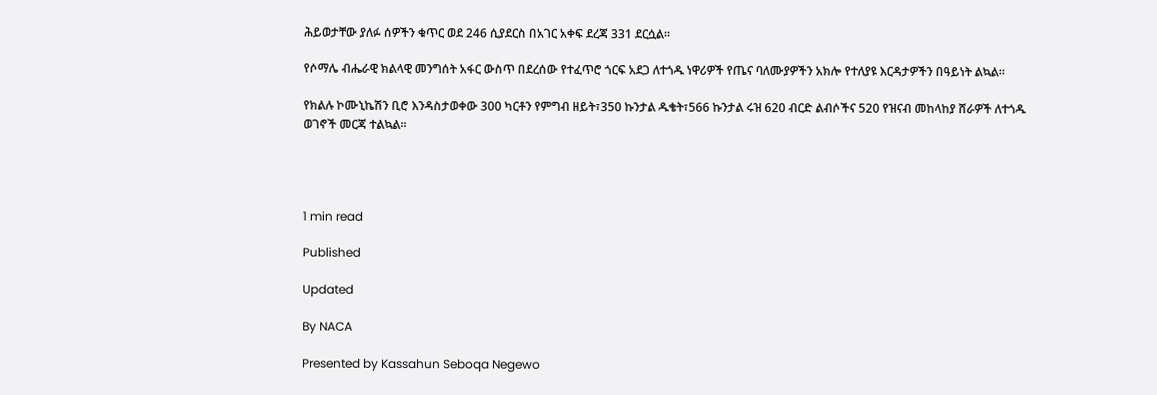ሕይወታቸው ያለፉ ሰዎችን ቁጥር ወደ 246 ሲያደርስ በአገር አቀፍ ደረጃ 331 ደርሷል።

የሶማሌ ብሔራዊ ክልላዊ መንግሰት አፋር ውስጥ በደረሰው የተፈጥሮ ጎርፍ አደጋ ለተጎዱ ነዋሪዎች የጤና ባለሙያዎችን አክሎ የተለያዩ እርዳታዎችን በዓይነት ልኳል።

የክልሉ ኮሙኒኬሽን ቢሮ እንዳስታወቀው 300 ካርቶን የምግብ ዘይት፣350 ኩንታል ዱቄት፣566 ኩንታል ሩዝ 620 ብርድ ልብሶችና 520 የዝናብ መከላከያ ሸራዎች ለተጎዱ ወገኖች መርጃ ተልኳል።




1 min read

Published

Updated

By NACA

Presented by Kassahun Seboqa Negewo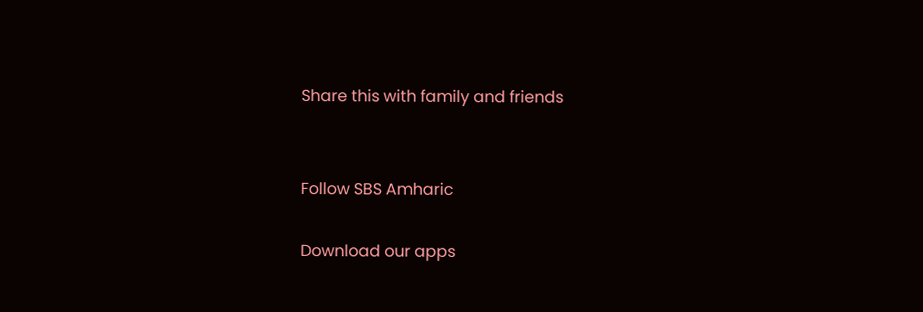Share this with family and friends


Follow SBS Amharic

Download our apps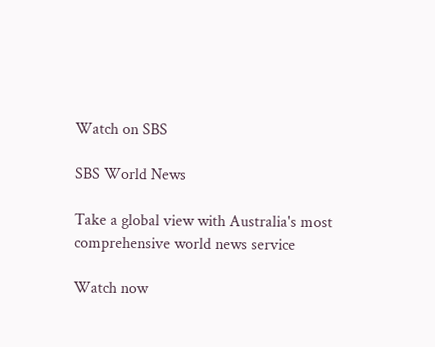Watch on SBS

SBS World News

Take a global view with Australia's most comprehensive world news service

Watch now